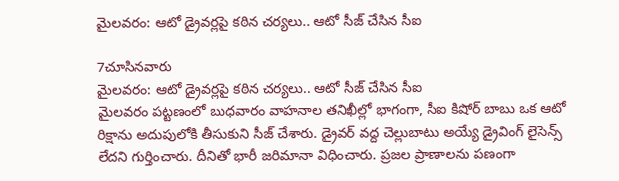మైలవరం: ఆటో డ్రైవర్లపై కఠిన చర్యలు.. ఆటో సీజ్ చేసిన సీఐ

7చూసినవారు
మైలవరం: ఆటో డ్రైవర్లపై కఠిన చర్యలు.. ఆటో సీజ్ చేసిన సీఐ
మైలవరం పట్టణంలో బుధవారం వాహనాల తనిఖీల్లో భాగంగా, సీఐ కిషోర్ బాబు ఒక ఆటో రిక్షాను అదుపులోకి తీసుకుని సీజ్ చేశారు. డ్రైవర్ వద్ద చెల్లుబాటు అయ్యే డ్రైవింగ్ లైసెన్స్ లేదని గుర్తించారు. దీనితో భారీ జరిమానా విధించారు. ప్రజల ప్రాణాలను పణంగా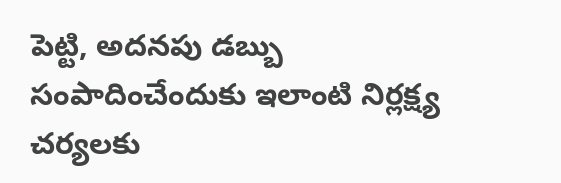పెట్టి, అదనపు డబ్బు సంపాదించేందుకు ఇలాంటి నిర్లక్ష్య చర్యలకు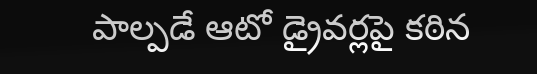పాల్పడే ఆటో డ్రైవర్లపై కఠిన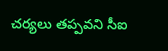చర్యలు తప్పవని సీఐ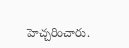హెచ్చరించారు.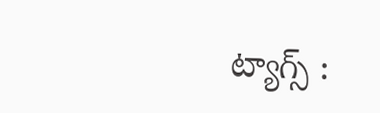ట్యాగ్స్ :